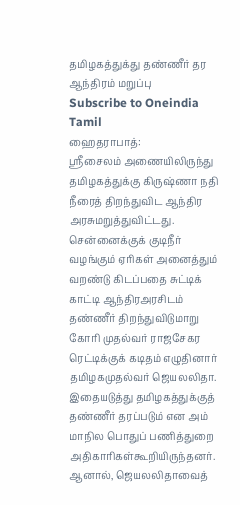தமிழகத்துக்து தண்ணீர் தர ஆந்திரம் மறுப்பு
Subscribe to Oneindia Tamil
ஹைதராபாத்:
ஸ்ரீசைலம் அணையிலிருந்து தமிழகத்துக்கு கிருஷ்ணா நதி நீரைத் திறந்துவிட ஆந்திர அரசுமறுத்துவிட்டது.
சென்னைக்குக் குடிநீர் வழங்கும் ஏரிகள் அனைத்தும் வறண்டு கிடப்பதை சுட்டிக் காட்டி ஆந்திரஅரசிடம் தண்ணீர் திறந்துவிடுமாறு கோரி முதல்வர் ராஜசேகர ரெட்டிக்குக் கடிதம் எழுதினார் தமிழகமுதல்வர் ஜெயலலிதா.
இதையடுத்து தமிழகத்துக்குத் தண்ணீர் தரப்படும் என அம் மாநில பொதுப் பணித்துறை அதிகாரிகள்கூறியிருந்தனர்.
ஆனால், ஜெயலலிதாவைத்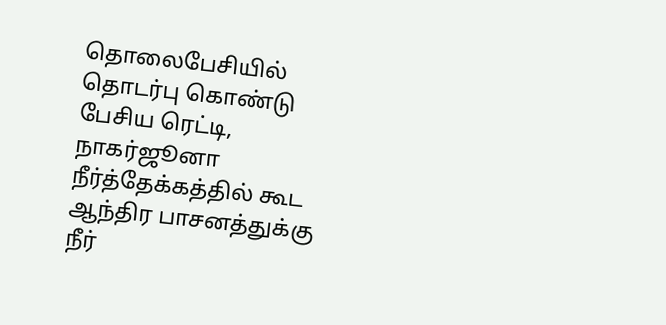தொலைபேசியில் தொடர்பு கொண்டு பேசிய ரெட்டி, நாகர்ஜூனா நீர்த்தேக்கத்தில் கூட ஆந்திர பாசனத்துக்கு நீர்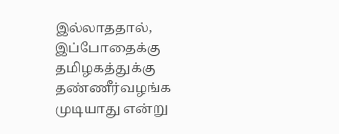இல்லாததால், இப்போதைக்கு தமிழகத்துக்கு தண்ணீர்வழங்க முடியாது என்று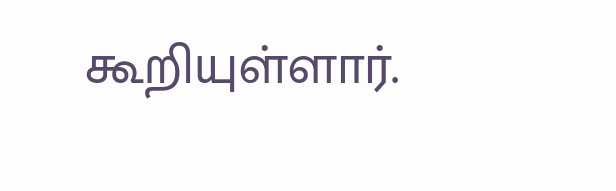கூறியுள்ளார்.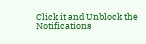Click it and Unblock the Notifications